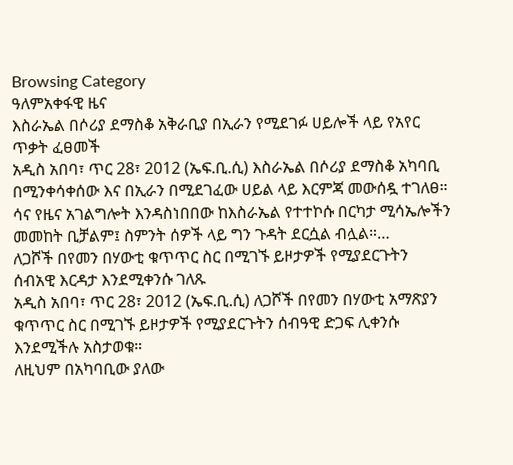Browsing Category
ዓለምአቀፋዊ ዜና
እስራኤል በሶሪያ ደማስቆ አቅራቢያ በኢራን የሚደገፉ ሀይሎች ላይ የአየር ጥቃት ፈፀመች
አዲስ አበባ፣ ጥር 28፣ 2012 (ኤፍ.ቢ.ሲ) እስራኤል በሶሪያ ደማስቆ አካባቢ በሚንቀሳቀሰው እና በኢራን በሚደገፈው ሀይል ላይ እርምጃ መውሰዷ ተገለፀ።
ሳና የዜና አገልግሎት እንዳስነበበው ከእስራኤል የተተኮሱ በርካታ ሚሳኤሎችን መመከት ቢቻልም፤ ስምንት ሰዎች ላይ ግን ጉዳት ደርሷል ብሏል።…
ለጋሾች በየመን በሃውቲ ቁጥጥር ስር በሚገኙ ይዞታዎች የሚያደርጉትን ሰብአዊ እርዳታ እንደሚቀንሱ ገለጹ
አዲስ አበባ፣ ጥር 28፣ 2012 (ኤፍ.ቢ.ሲ) ለጋሾች በየመን በሃውቲ አማጽያን ቁጥጥር ስር በሚገኙ ይዞታዎች የሚያደርጉትን ሰብዓዊ ድጋፍ ሊቀንሱ እንደሚችሉ አስታወቁ።
ለዚህም በአካባቢው ያለው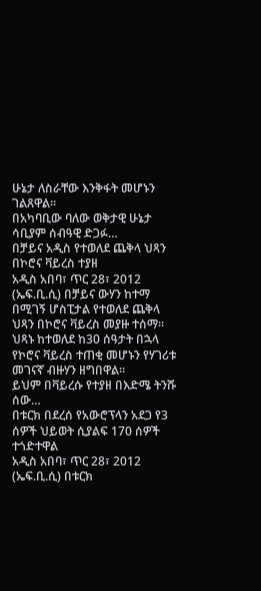ሁኔታ ለስራቸው እንቅፋት መሆኑን ገልጸዋል።
በአካባቢው ባለው ወቅታዊ ሁኔታ ሳቢያም ሰብዓዊ ድጋፉ…
በቻይና አዲስ የተወለደ ጨቅላ ህጻን በኮሮና ቫይረስ ተያዘ
አዲስ አበባ፣ ጥር 28፣ 2012 (ኤፍ.ቢ.ሲ) በቻይና ውሃን ከተማ በሚገኝ ሆስፒታል የተወለደ ጨቅላ ህጻን በኮሮና ቫይረስ መያዙ ተሰማ።
ህጻኑ ከተወለደ ከ30 ሰዓታት በኋላ የኮሮና ቫይረስ ተጠቂ መሆኑን የሃገሪቱ መገናኛ ብዙሃን ዘግበዋል።
ይህም በቫይረሱ የተያዘ በእድሜ ትንሹ ሰው…
በቱርክ በደረሰ የአውሮፕላን አደጋ የ3 ሰዎች ህይወት ሲያልፍ 170 ሰዎች ተጎድተዋል
አዲስ አበባ፣ ጥር 28፣ 2012 (ኤፍ.ቢ.ሲ) በቱርክ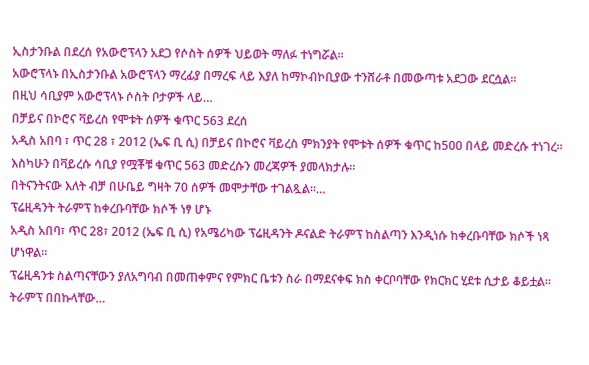ኢስታንቡል በደረሰ የአውሮፕላን አደጋ የሶስት ሰዎች ህይወት ማለፉ ተነግሯል።
አውሮፕላኑ በኢስታንቡል አውሮፕላን ማረፊያ በማረፍ ላይ እያለ ከማኮብኮቢያው ተንሸራቶ በመውጣቱ አደጋው ደርሷል።
በዚህ ሳቢያም አውሮፕላኑ ሶስት ቦታዎች ላይ…
በቻይና በኮሮና ቫይረስ የሞቱት ሰዎች ቁጥር 563 ደረሰ
አዲስ አበባ ፣ ጥር 28 ፣ 2012 (ኤፍ ቢ ሲ) በቻይና በኮሮና ቫይረስ ምክንያት የሞቱት ሰዎች ቁጥር ከ500 በላይ መድረሱ ተነገረ።
እስካሁን በቫይረሱ ሳቢያ የሟቾቹ ቁጥር 563 መድረሱን መረጃዎች ያመላክታሉ።
በትናንትናው እለት ብቻ በሁቤይ ግዛት 70 ሰዎች መሞታቸው ተገልጿል።…
ፕሬዚዳንት ትራምፕ ከቀረቡባቸው ክሶች ነፃ ሆኑ
አዲስ አበባ፣ ጥር 28፣ 2012 (ኤፍ ቢ ሲ) የአሜሪካው ፕሬዚዳንት ዶናልድ ትራምፕ ከስልጣን እንዲነሱ ከቀረቡባቸው ክሶች ነጻ ሆነዋል።
ፕሬዚዳንቱ ስልጣናቸውን ያለአግባብ በመጠቀምና የምክር ቤቱን ስራ በማደናቀፍ ክስ ቀርቦባቸው የክርክር ሂደቱ ሲታይ ቆይቷል።
ትራምፕ በበኩላቸው…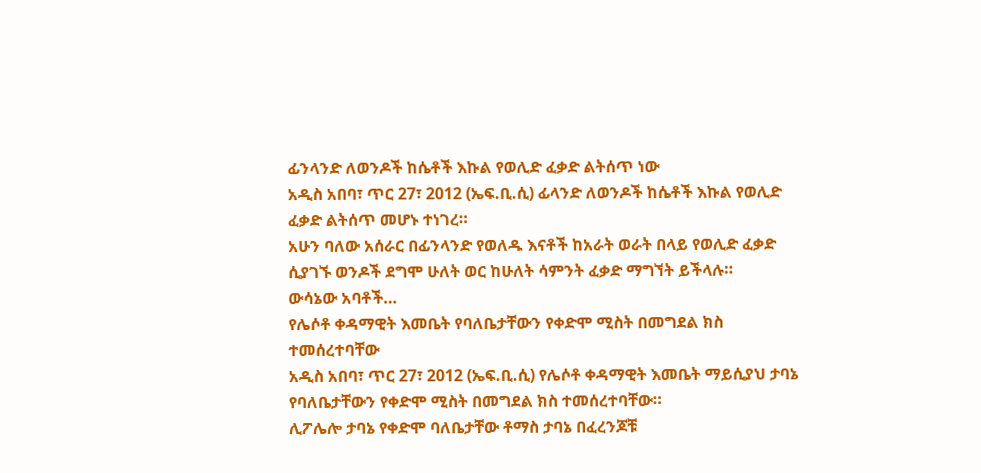ፊንላንድ ለወንዶች ከሴቶች እኩል የወሊድ ፈቃድ ልትሰጥ ነው
አዲስ አበባ፣ ጥር 27፣ 2012 (ኤፍ.ቢ.ሲ) ፊላንድ ለወንዶች ከሴቶች እኩል የወሊድ ፈቃድ ልትሰጥ መሆኑ ተነገረ።
አሁን ባለው አሰራር በፊንላንድ የወለዱ እናቶች ከአራት ወራት በላይ የወሊድ ፈቃድ ሲያገኙ ወንዶች ደግሞ ሁለት ወር ከሁለት ሳምንት ፈቃድ ማግኘት ይችላሉ።
ውሳኔው አባቶች…
የሌሶቶ ቀዳማዊት እመቤት የባለቤታቸውን የቀድሞ ሚስት በመግደል ክስ ተመሰረተባቸው
አዲስ አበባ፣ ጥር 27፣ 2012 (ኤፍ.ቢ.ሲ) የሌሶቶ ቀዳማዊት እመቤት ማይሲያህ ታባኔ የባለቤታቸውን የቀድሞ ሚስት በመግደል ክስ ተመሰረተባቸው።
ሊፖሌሎ ታባኔ የቀድሞ ባለቤታቸው ቶማስ ታባኔ በፈረንጆቹ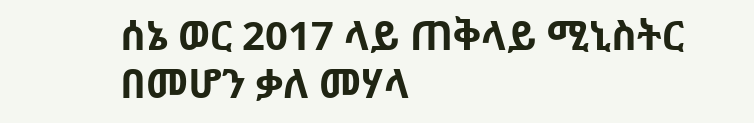ሰኔ ወር 2017 ላይ ጠቅላይ ሚኒስትር በመሆን ቃለ መሃላ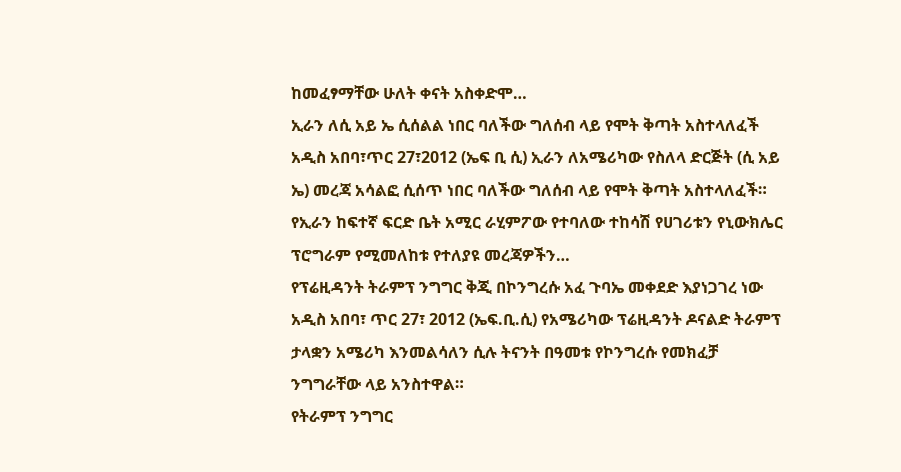ከመፈፃማቸው ሁለት ቀናት አስቀድሞ…
ኢራን ለሲ አይ ኤ ሲሰልል ነበር ባለችው ግለሰብ ላይ የሞት ቅጣት አስተላለፈች
አዲስ አበባ፣ጥር 27፣2012 (ኤፍ ቢ ሲ) ኢራን ለአሜሪካው የስለላ ድርጅት (ሲ አይ ኤ) መረጃ አሳልፎ ሲሰጥ ነበር ባለችው ግለሰብ ላይ የሞት ቅጣት አስተላለፈች።
የኢራን ከፍተኛ ፍርድ ቤት አሚር ራሂምፖው የተባለው ተከሳሽ የሀገሪቱን የኒውክሌር ፕሮግራም የሚመለከቱ የተለያዩ መረጃዎችን…
የፕሬዚዳንት ትራምፕ ንግግር ቅጂ በኮንግረሱ አፈ ጉባኤ መቀደድ እያነጋገረ ነው
አዲስ አበባ፣ ጥር 27፣ 2012 (ኤፍ.ቢ.ሲ) የአሜሪካው ፕሬዚዳንት ዶናልድ ትራምፕ ታላቋን አሜሪካ እንመልሳለን ሲሉ ትናንት በዓመቱ የኮንግረሱ የመክፈቻ ንግግራቸው ላይ አንስተዋል።
የትራምፕ ንግግር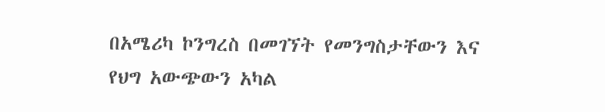በአሜሪካ ኮንግረስ በመገኘት የመንግስታቸውን እና የህግ አውጭውን አካል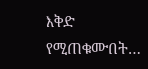እቅድ የሚጠቁሙበት…